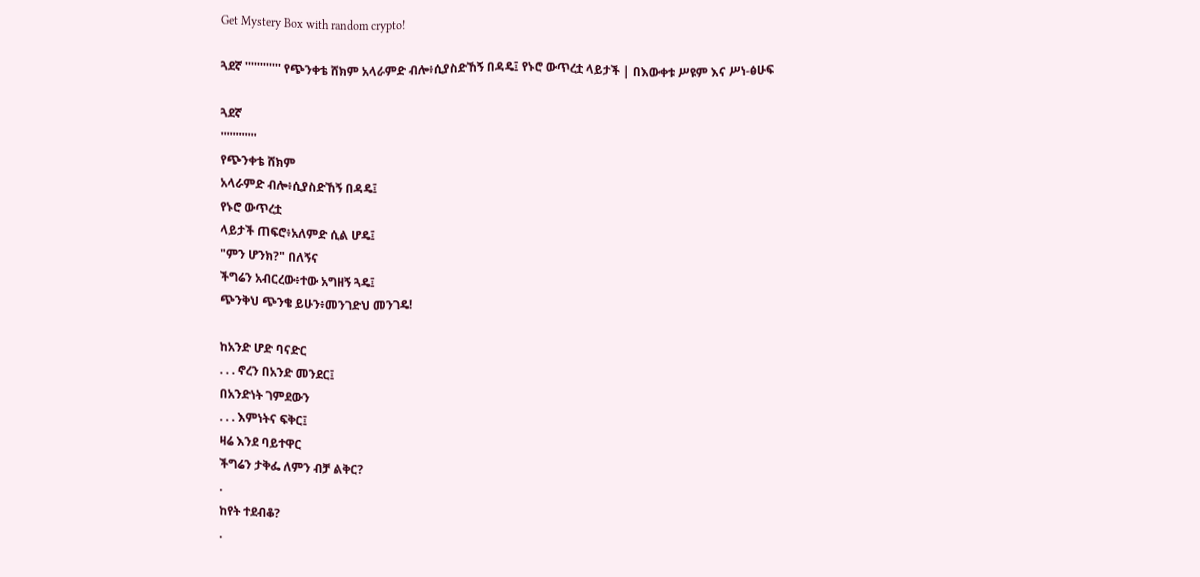Get Mystery Box with random crypto!

ጓደኛ '''''''''''' የጭንቀቴ ሸክም አላራምድ ብሎ፥ሲያስድኸኝ በዳዴ፤ የኑሮ ውጥረቷ ላይታች | በእውቀቱ ሥዩም እና ሥነ-ፅሁፍ

ጓደኛ
''''''''''''
የጭንቀቴ ሸክም
አላራምድ ብሎ፥ሲያስድኸኝ በዳዴ፤
የኑሮ ውጥረቷ
ላይታች ጠፍሮ፥አለምድ ሲል ሆዴ፤
"ምን ሆንክ?" በለኝና
ችግሬን አብርረው፥ተው አግዘኝ ጓዴ፤
ጭንቅህ ጭንቄ ይሁን፥መንገድህ መንገዴ!

ከአንድ ሆድ ባናድር
. . . ኖረን በአንድ መንደር፤
በአንድነት ገምደውን
. . . እምነትና ፍቅር፤
ዛሬ እንደ ባይተዋር
ችግሬን ታቅፌ ለምን ብቻ ልቅር?
.
ከየት ተደብቆ?
.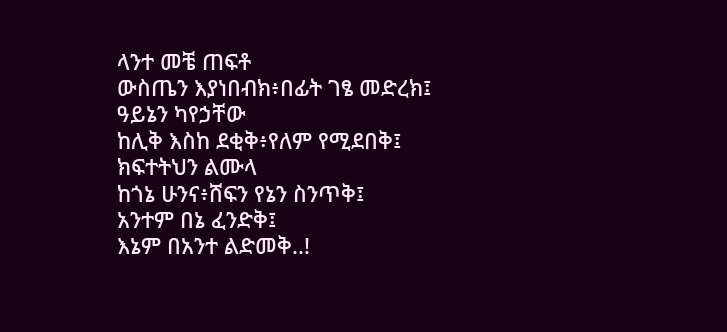ላንተ መቼ ጠፍቶ
ውስጤን እያነበብክ፥በፊት ገፄ መድረክ፤
ዓይኔን ካየኃቸው
ከሊቅ እስከ ደቂቅ፥የለም የሚደበቅ፤
ክፍተትህን ልሙላ
ከጎኔ ሁንና፥ሸፍን የኔን ስንጥቅ፤
አንተም በኔ ፈንድቅ፤
እኔም በአንተ ልድመቅ..!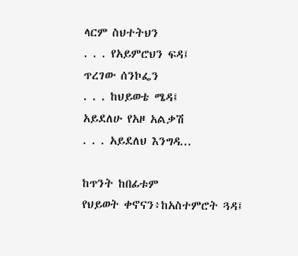ላርም ስህተትህን
. . . የአይምሮህን ፍዳ፤
ጥረገው ሰንኮፌን
. . . ከህይወቴ ሜዳ፤
አይደለሁ የአዞ አልቃሽ
. . . አይደለህ እንግዳ...

ከጥንት ከበፊቱም
የህይወት ቀኖናን፥ከአስተምሮት ጓዳ፤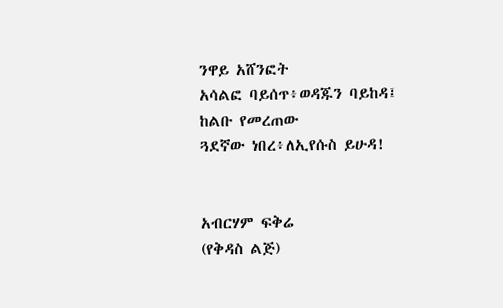ንዋይ አሸንፎት
አሳልፎ ባይሰጥ፥ወዳጁን ባይከዳ፤
ከልቡ የመረጠው
ጓደኛው ነበረ፥ለኢየሱስ ይሁዳ!


አብርሃም ፍቅሬ
(የቅዳስ ልጅ)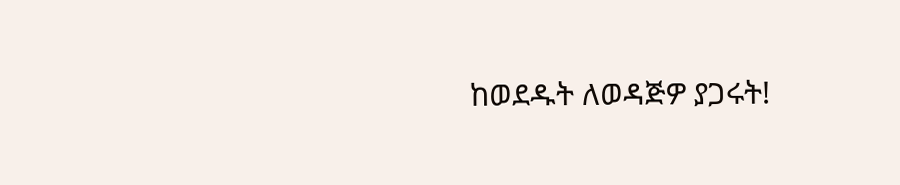ከወደዱት ለወዳጅዎ ያጋሩት!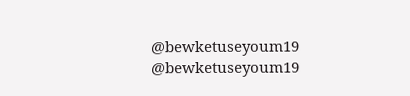@bewketuseyoum19
@bewketuseyoum19